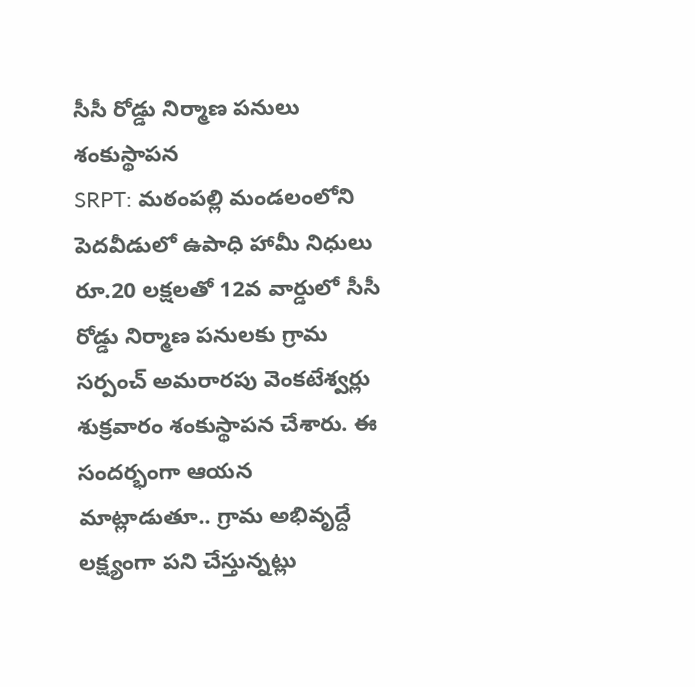సీసీ రోడ్డు నిర్మాణ పనులు శంకుస్థాపన
SRPT: మఠంపల్లి మండలంలోని పెదవీడులో ఉపాధి హామీ నిధులు రూ.20 లక్షలతో 12వ వార్డులో సీసీ రోడ్డు నిర్మాణ పనులకు గ్రామ సర్పంచ్ అమరారపు వెంకటేశ్వర్లు శుక్రవారం శంకుస్థాపన చేశారు. ఈ సందర్భంగా ఆయన మాట్లాడుతూ.. గ్రామ అభివృద్దే లక్ష్యంగా పని చేస్తున్నట్లు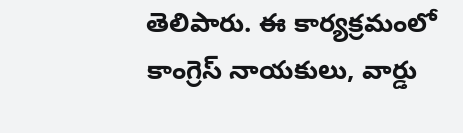తెలిపారు. ఈ కార్యక్రమంలో కాంగ్రెస్ నాయకులు, వార్డు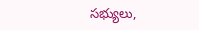సభ్యులు,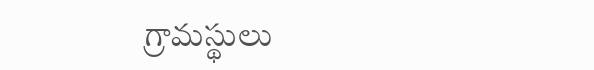గ్రామస్థులు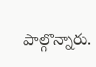పాల్గొన్నారు.